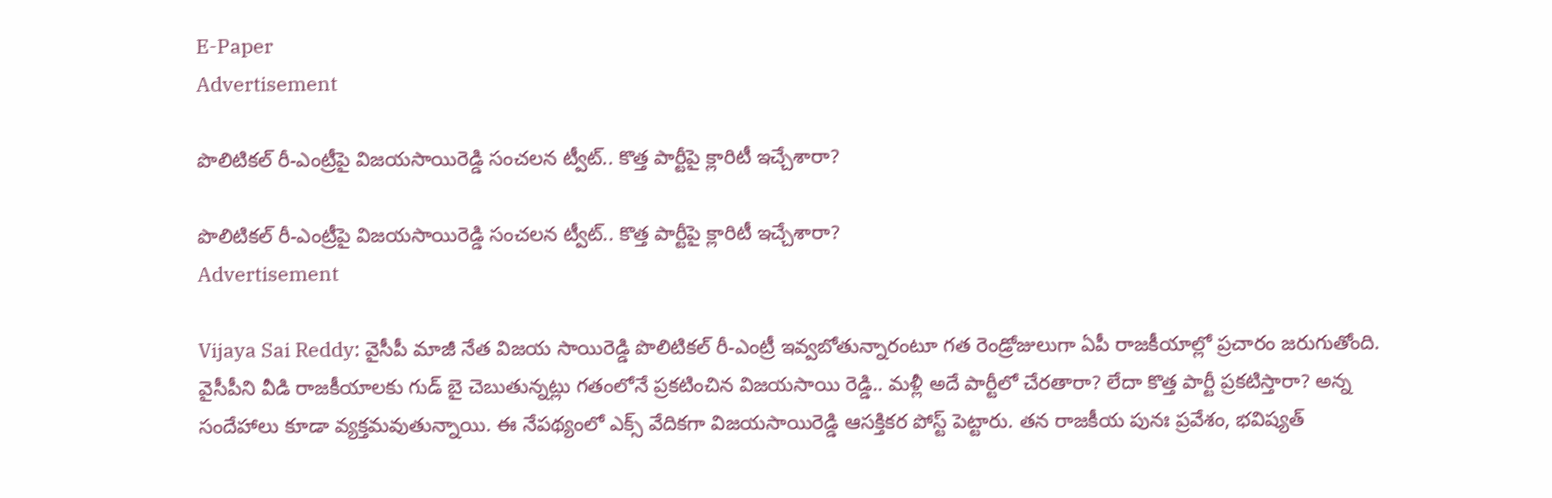E-Paper
Advertisement

పొలిటికల్ రీ-ఎంట్రీపై విజయసాయిరెడ్డి సంచలన ట్వీట్.. కొత్త పార్టీపై క్లారిటీ ఇచ్చేశారా?

పొలిటికల్ రీ-ఎంట్రీపై విజయసాయిరెడ్డి సంచలన ట్వీట్.. కొత్త పార్టీపై క్లారిటీ ఇచ్చేశారా?
Advertisement

Vijaya Sai Reddy: వైసీపీ మాజీ నేత విజయ సాయిరెడ్డి పొలిటికల్ రీ-ఎంట్రీ ఇవ్వబోతున్నారంటూ గత రెండ్రోజులుగా ఏపీ రాజకీయాల్లో ప్రచారం జరుగుతోంది. వైసీపీని వీడి రాజకీయాలకు గుడ్ బై చెబుతున్నట్లు గతంలోనే ప్రకటించిన విజయసాయి రెడ్డి.. మళ్లీ అదే పార్టీలో చేరతారా? లేదా కొత్త పార్టీ ప్రకటిస్తారా? అన్న సందేహాలు కూడా వ్యక్తమవుతున్నాయి. ఈ నేపథ్యంలో ఎక్స్ వేదికగా విజయసాయిరెడ్డి ఆసక్తికర పోస్ట్ పెట్టారు. తన రాజకీయ పునః ప్రవేశం, భవిష్యత్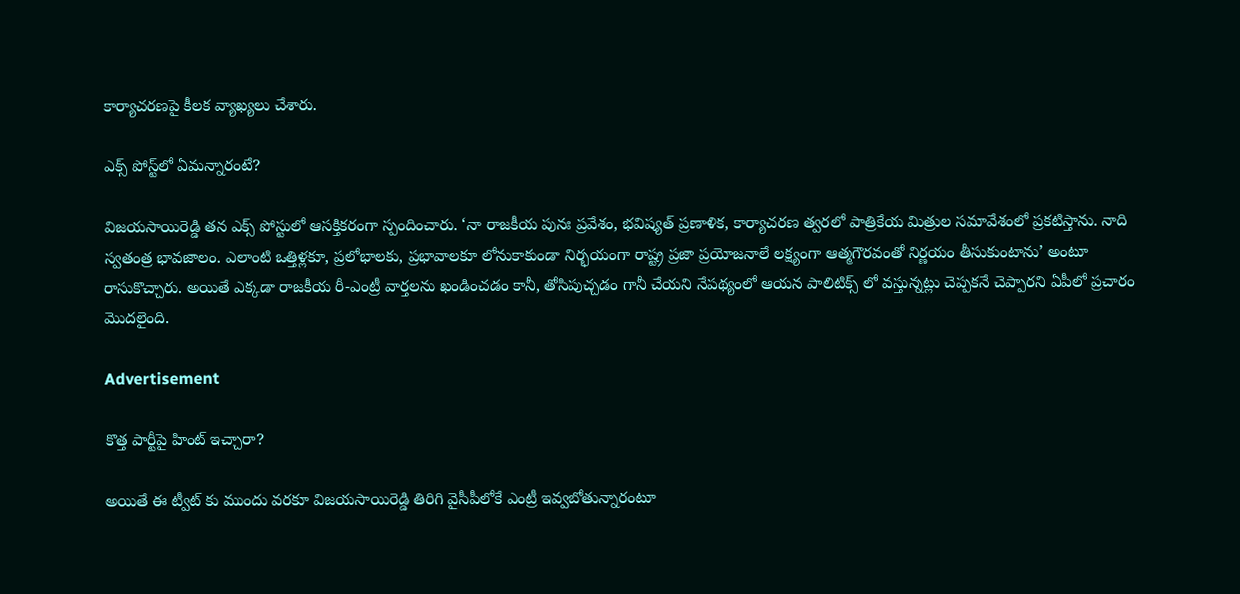కార్యాచరణపై కీలక వ్యాఖ్యలు చేశారు.

ఎక్స్ పోస్ట్‌లో ఏమన్నారంటే?

విజయసాయిరెడ్డి తన ఎక్స్ పోస్టులో ఆసక్తికరంగా స్పందించారు. ‘నా రాజకీయ పునః ప్రవేశం, భవిష్యత్ ప్రణాళిక, కార్యాచరణ త్వరలో పాత్రికేయ మిత్రుల సమావేశంలో ప్రకటిస్తాను. నాది స్వతంత్ర భావజాలం. ఎలాంటి ఒత్తిళ్లకూ, ప్రలోభాలకు, ప్రభావాలకూ లోనుకాకుండా నిర్భయంగా రాష్ట్ర ప్రజా ప్రయోజనాలే లక్ష్యంగా ఆత్మగౌరవంతో నిర్ణయం తీసుకుంటాను’ అంటూ రాసుకొచ్చారు. అయితే ఎక్కడా రాజకీయ రీ-ఎంట్రీ వార్తలను ఖండించడం కానీ, తోసిపుచ్చడం గానీ చేయని నేపథ్యంలో ఆయన పాలిటిక్స్ లో వస్తున్నట్లు చెప్పకనే చెప్పారని ఏపీలో ప్రచారం మెుదలైంది.

Advertisement

కొత్త పార్టీపై హింట్ ఇచ్చారా?

అయితే ఈ ట్వీట్ కు ముందు వరకూ విజయసాయిరెడ్డి తిరిగి వైసీపీలోకే ఎంట్రీ ఇవ్వబోతున్నారంటూ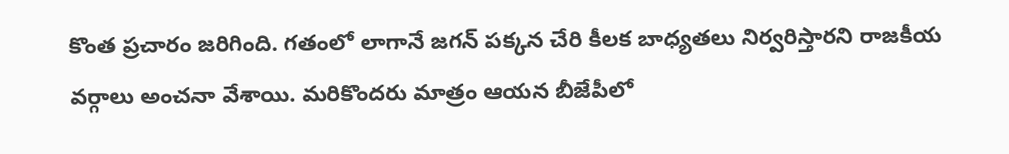కొంత ప్రచారం జరిగింది. గతంలో లాగానే జగన్ పక్కన చేరి కీలక బాధ్యతలు నిర్వరిస్తారని రాజకీయ వర్గాలు అంచనా వేశాయి. మరికొందరు మాత్రం ఆయన బీజేపీలో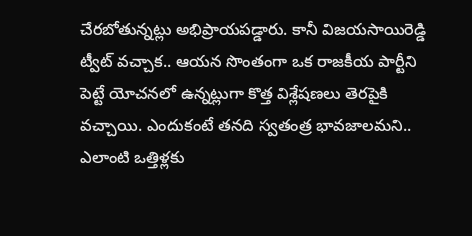చేరబోతున్నట్లు అభిప్రాయపడ్డారు. కానీ విజయసాయిరెడ్డి ట్వీట్ వచ్చాక.. ఆయన సొంతంగా ఒక రాజకీయ పార్టీని పెట్టే యోచనలో ఉన్నట్లుగా కొత్త విశ్లేషణలు తెరపైకి వచ్చాయి. ఎందుకంటే తనది స్వతంత్ర భావజాలమని.. ఎలాంటి ఒత్తిళ్లకు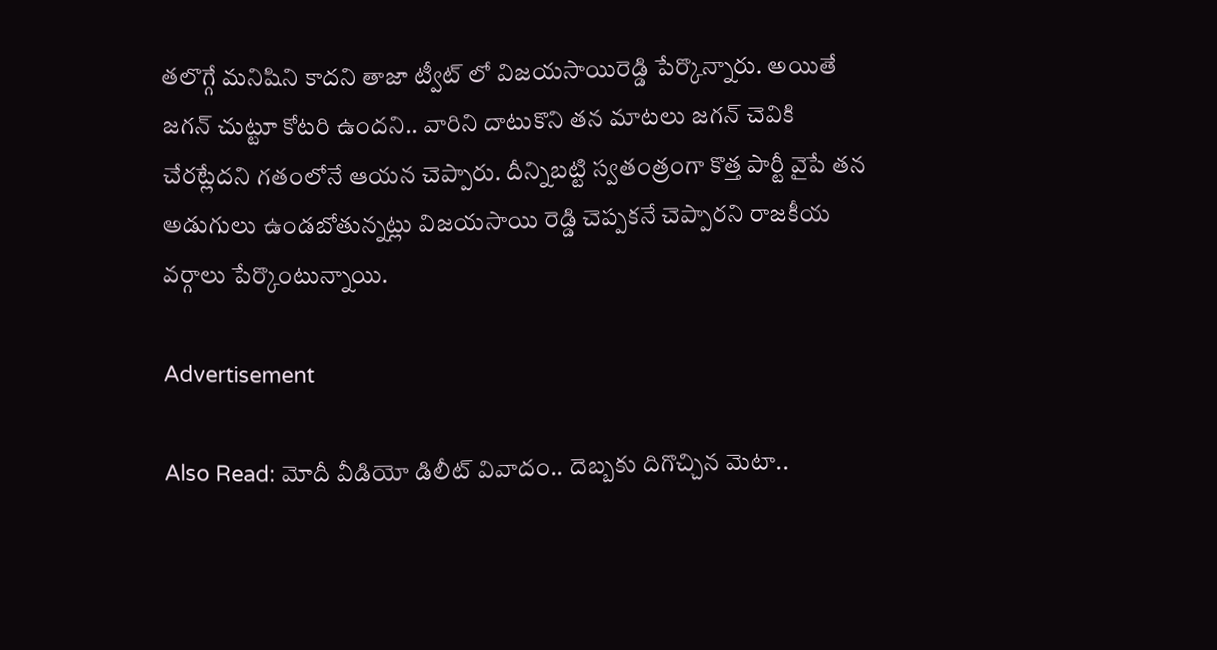తలొగ్గే మనిషిని కాదని తాజా ట్వీట్ లో విజయసాయిరెడ్డి పేర్కొన్నారు. అయితే జగన్ చుట్టూ కోటరి ఉందని.. వారిని దాటుకొని తన మాటలు జగన్ చెవికి చేరట్లేదని గతంలోనే ఆయన చెప్పారు. దీన్నిబట్టి స్వతంత్రంగా కొత్త పార్టీ వైపే తన అడుగులు ఉండబోతున్నట్లు విజయసాయి రెడ్డి చెప్పకనే చెప్పారని రాజకీయ వర్గాలు పేర్కొంటున్నాయి.

Advertisement

Also Read: మోదీ వీడియో డిలీట్ వివాదం.. దెబ్బకు దిగొచ్చిన మెటా..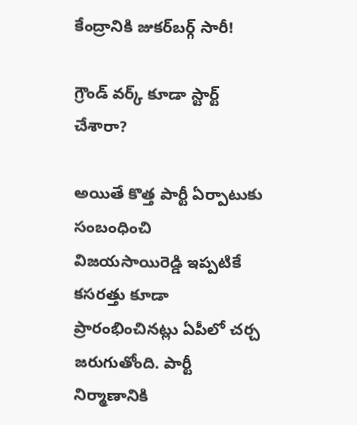కేంద్రానికి జుకర్‌బర్గ్ సారీ!

గ్రౌండ్ వర్క్ కూడా స్టార్ట్ చేశారా?

అయితే కొత్త పార్టీ ఏర్పాటుకు సంబంధించి విజయసాయిరెడ్డి ఇప్పటికే కసరత్తు కూడా ప్రారంభించినట్లు ఏపీలో చర్చ జరుగుతోంది. పార్టీ నిర్మాణానికి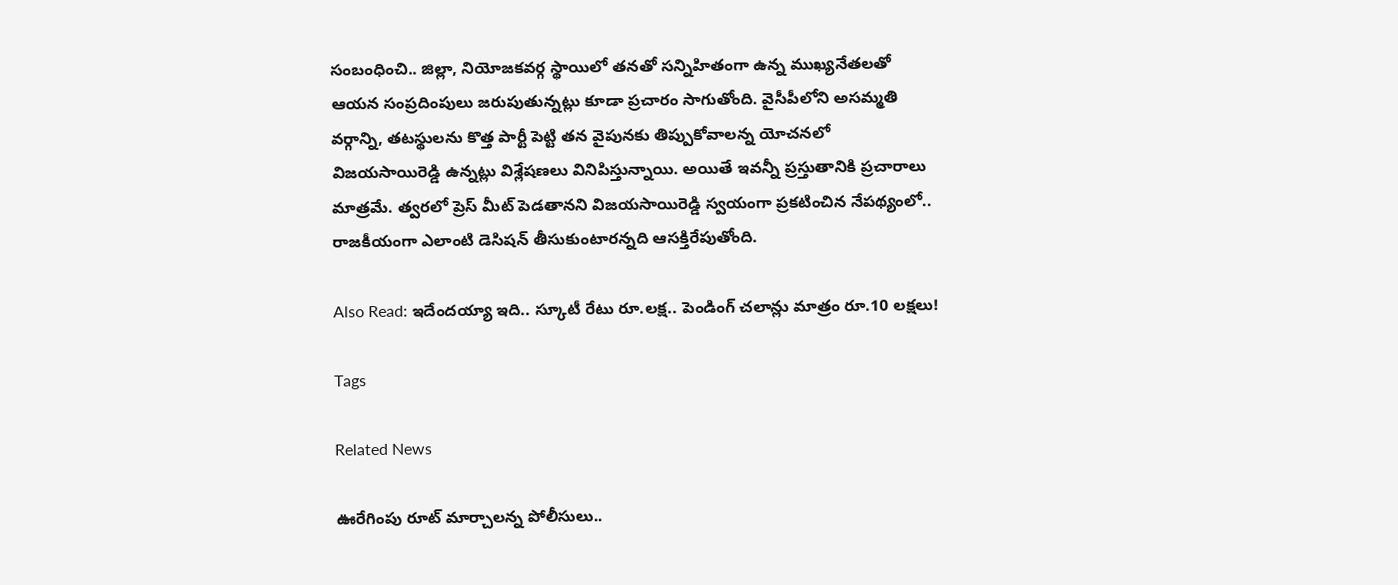సంబంధించి.. జిల్లా, నియోజకవర్గ స్థాయిలో తనతో సన్నిహితంగా ఉన్న ముఖ్యనేతలతో ఆయన సంప్రదింపులు జరుపుతున్నట్లు కూడా ప్రచారం సాగుతోంది. వైసీపీలోని అసమ్మతి వర్గాన్ని, తటస్థులను కొత్త పార్టీ పెట్టి తన వైపునకు తిప్పుకోవాలన్న యోచనలో విజయసాయిరెడ్డి ఉన్నట్లు విశ్లేషణలు వినిపిస్తున్నాయి. అయితే ఇవన్నీ ప్రస్తుతానికి ప్రచారాలు మాత్రమే. త్వరలో ప్రెస్ మీట్ పెడతానని విజయసాయిరెడ్డి స్వయంగా ప్రకటించిన నేపథ్యంలో.. రాజకీయంగా ఎలాంటి డెసిషన్ తీసుకుంటారన్నది ఆసక్తిరేపుతోంది.

Also Read: ఇదేందయ్యా ఇది.. స్కూటీ రేటు రూ.లక్ష.. పెండింగ్ చలాన్లు మాత్రం రూ.10 లక్షలు!

Tags

Related News

ఊరేగింపు రూట్ మార్చాలన్న పోలీసులు..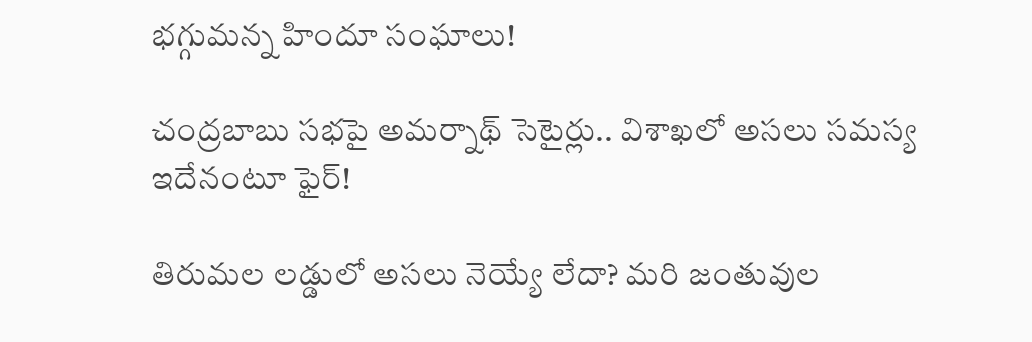భగ్గుమన్న హిందూ సంఘాలు!

చంద్రబాబు సభపై అమర్నాథ్ సెటైర్లు.. విశాఖలో అసలు సమస్య ఇదేనంటూ ఫైర్!

తిరుమల లడ్డులో అసలు నెయ్యే లేదా? మరి జంతువుల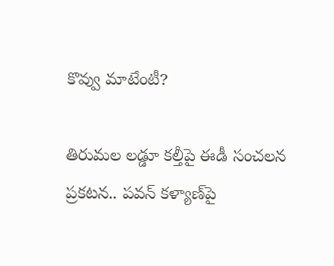కొవ్వు మాటేంటీ?

తిరుమల లడ్డూ కల్తీపై ఈడీ సంచలన ప్రకటన.. పవన్ కళ్యాణ్‌పై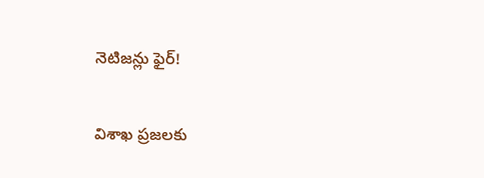నెటిజన్లు ఫైర్!

విశాఖ ప్రజలకు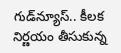గుడ్‌న్యూస్.. కీలక నిర్ణయం తీసుకున్న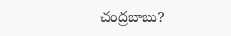చంద్రబాబు?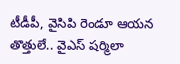టీడీపీ, వైసిపి రెండూ ఆయన తొత్తులే.. వైఎస్ షర్మిలా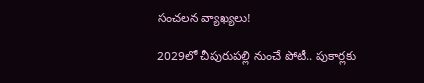సంచలన వ్యాఖ్యలు!

2029లో చీపురుపల్లి నుంచే పోటీ.. పుకార్లకు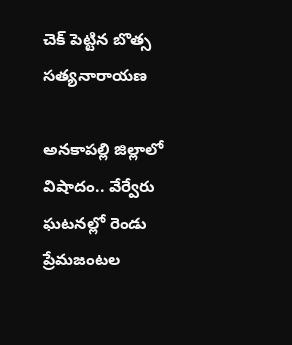చెక్ పెట్టిన బొత్స సత్యనారాయణ

అనకాపల్లి జిల్లాలో విషాదం.. వేర్వేరు ఘటనల్లో రెండు ప్రేమజంటల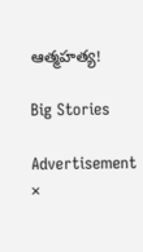ఆత్మహత్య!

Big Stories

Advertisement
×